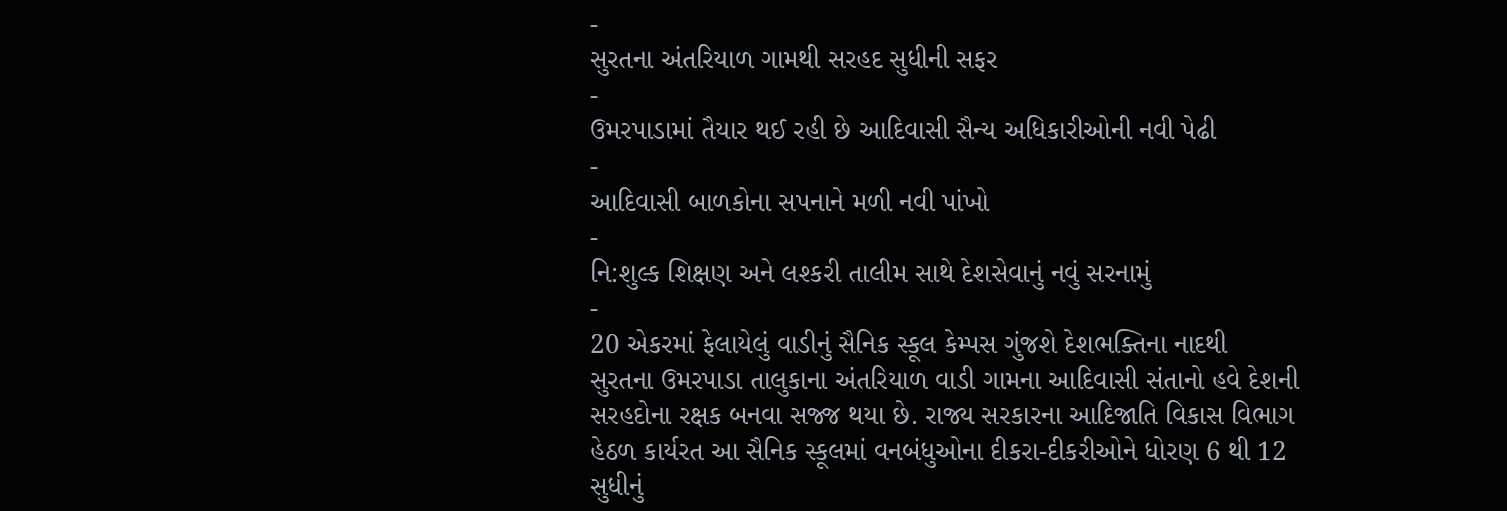-
સુરતના અંતરિયાળ ગામથી સરહદ સુધીની સફર
-
ઉમરપાડામાં તૈયાર થઈ રહી છે આદિવાસી સૈન્ય અધિકારીઓની નવી પેઢી
-
આદિવાસી બાળકોના સપનાને મળી નવી પાંખો
-
નિ:શુલ્ક શિક્ષણ અને લશ્કરી તાલીમ સાથે દેશસેવાનું નવું સરનામું
-
20 એકરમાં ફેલાયેલું વાડીનું સૈનિક સ્કૂલ કેમ્પસ ગુંજશે દેશભક્તિના નાદથી
સુરતના ઉમરપાડા તાલુકાના અંતરિયાળ વાડી ગામના આદિવાસી સંતાનો હવે દેશની સરહદોના રક્ષક બનવા સજ્જ થયા છે. રાજ્ય સરકારના આદિજાતિ વિકાસ વિભાગ હેઠળ કાર્યરત આ સૈનિક સ્કૂલમાં વનબંધુઓના દીકરા-દીકરીઓને ધોરણ 6 થી 12 સુધીનું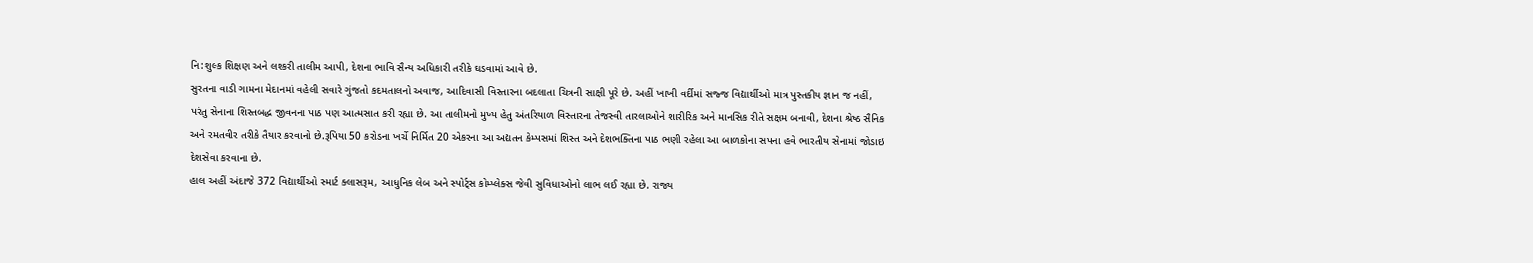નિ:શુલ્ક શિક્ષણ અને લશ્કરી તાલીમ આપી, દેશના ભાવિ સૈન્ય અધિકારી તરીકે ઘડવામાં આવે છે.
સુરતના વાડી ગામના મેદાનમાં વહેલી સવારે ગુંજતો કદમતાલનો અવાજ, આદિવાસી વિસ્તારના બદલાતા ચિત્રની સાક્ષી પૂરે છે. અહીં ખાખી વર્દીમાં સજ્જ વિદ્યાર્થીઓ માત્ર પુસ્તકીય જ્ઞાન જ નહીં, પરંતુ સેનાના શિસ્તબદ્ધ જીવનના પાઠ પણ આત્મસાત કરી રહ્યા છે. આ તાલીમનો મુખ્ય હેતુ અંતરિયાળ વિસ્તારના તેજસ્વી તારલાઓને શારીરિક અને માનસિક રીતે સક્ષમ બનાવી, દેશના શ્રેષ્ઠ સૈનિક અને રમતવીર તરીકે તૈયાર કરવાનો છે.રૂપિયા 50 કરોડના ખર્ચે નિર્મિત 20 એકરના આ અદ્યતન કેમ્પસમાં શિસ્ત અને દેશભક્તિના પાઠ ભણી રહેલા આ બાળકોના સપના હવે ભારતીય સેનામાં જોડાઇ દેશસેવા કરવાના છે.
હાલ અહીં અંદાજે 372 વિદ્યાર્થીઓ સ્માર્ટ ક્લાસરૂમ, આધુનિક લેબ અને સ્પોર્ટ્સ કોમ્પ્લેક્સ જેવી સુવિધાઓનો લાભ લઈ રહ્યા છે. રાજ્ય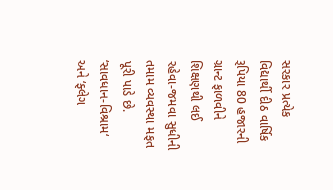સરકાર પ્રત્યેક વિદ્યાર્થી દીઠ વાર્ષિક રૂપિયા 80 હજારની ગ્રાન્ટ ફાળવીને શિક્ષણથી લઈ રહેવા-જમવા સુધીની તમામ વ્યવસ્થા મફત પૂરી પાડે છે. ‘સાવધાન-વિશ્રામ‘ અને ‘ફ્લેગ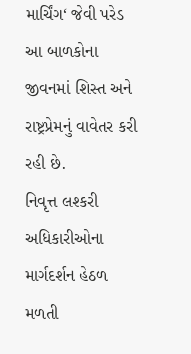માર્ચિંગ‘ જેવી પરેડ આ બાળકોના જીવનમાં શિસ્ત અને રાષ્ટ્રપ્રેમનું વાવેતર કરી રહી છે.
નિવૃત્ત લશ્કરી અધિકારીઓના માર્ગદર્શન હેઠળ મળતી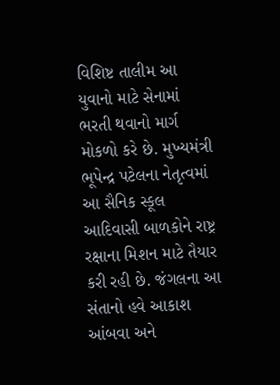વિશિષ્ટ તાલીમ આ યુવાનો માટે સેનામાં ભરતી થવાનો માર્ગ મોકળો કરે છે. મુખ્યમંત્રી ભૂપેન્દ્ર પટેલના નેતૃત્વમાં આ સૈનિક સ્કૂલ આદિવાસી બાળકોને રાષ્ટ્ર રક્ષાના મિશન માટે તૈયાર કરી રહી છે. જંગલના આ સંતાનો હવે આકાશ આંબવા અને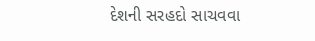દેશની સરહદો સાચવવા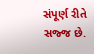સંપૂર્ણ રીતે સજ્જ છે.